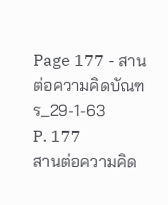Page 177 - สานต่อความคิดบัณฑร_29-1-63
P. 177
สานต่อความคิด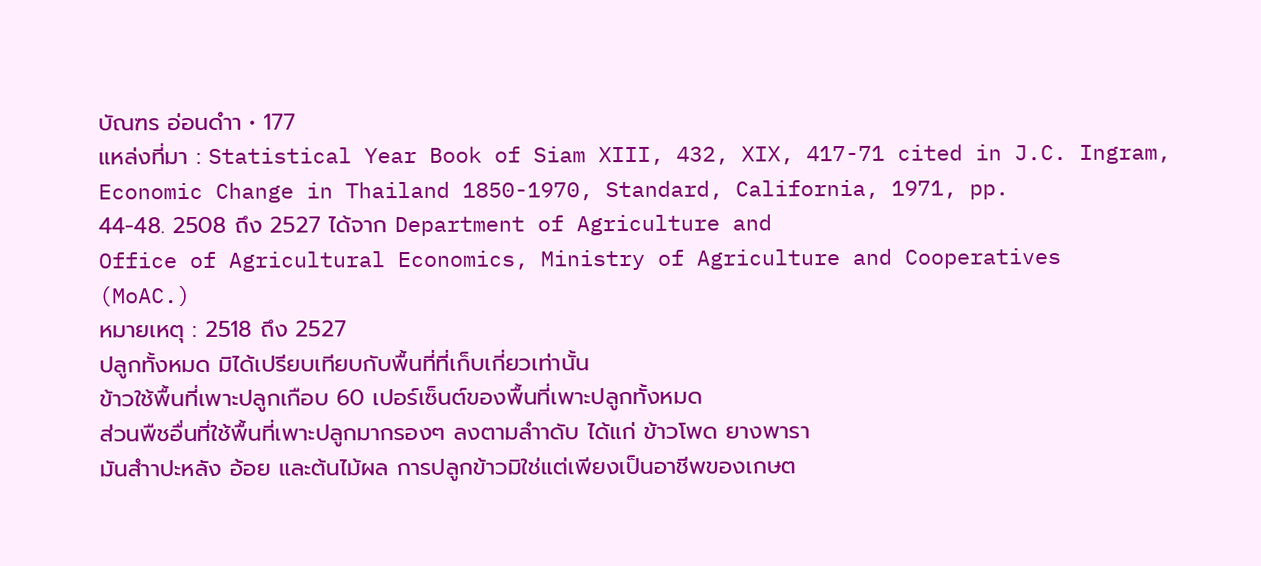บัณฑร อ่อนดำา • 177
แหล่งที่มา : Statistical Year Book of Siam XIII, 432, XIX, 417-71 cited in J.C. Ingram,
Economic Change in Thailand 1850-1970, Standard, California, 1971, pp.
44-48. 2508 ถึง 2527 ได้จาก Department of Agriculture and
Office of Agricultural Economics, Ministry of Agriculture and Cooperatives
(MoAC.)
หมายเหตุ : 2518 ถึง 2527
ปลูกทั้งหมด มิได้เปรียบเทียบกับพื้นที่ที่เก็บเกี่ยวเท่านั้น
ข้าวใช้พื้นที่เพาะปลูกเกือบ 60 เปอร์เซ็นต์ของพื้นที่เพาะปลูกทั้งหมด
ส่วนพืชอื่นที่ใช้พื้นที่เพาะปลูกมากรองๆ ลงตามลำาดับ ได้แก่ ข้าวโพด ยางพารา
มันสำาปะหลัง อ้อย และต้นไม้ผล การปลูกข้าวมิใช่แต่เพียงเป็นอาชีพของเกษต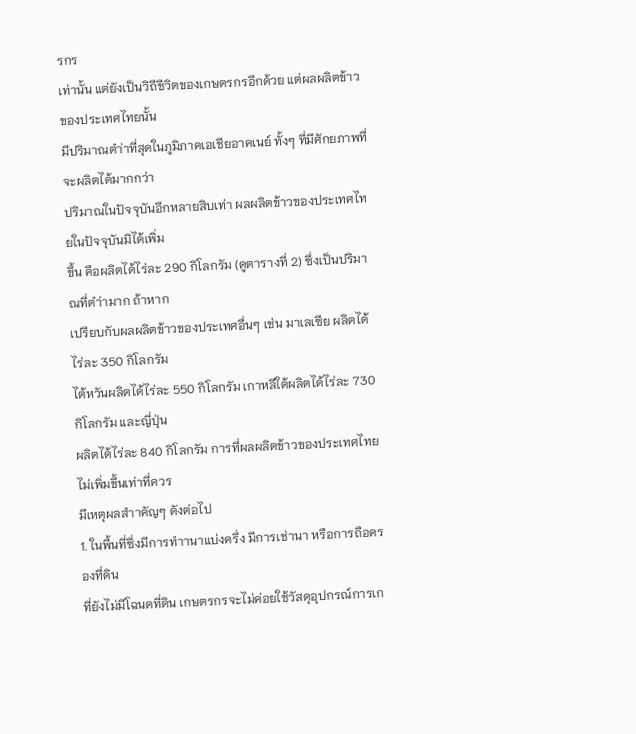รกร
เท่านั้น แต่ยังเป็นวิถีชีวิตของเกษตรกรอีกด้วย แต่ผลผลิตข้าวของประเทศไทยนั้น
มีปริมาณตำ่าที่สุดในภูมิภาคเอเชียอาคเนย์ ทั้งๆ ที่มีศักยภาพที่จะผลิตได้มากกว่า
ปริมาณในปัจจุบันอีกหลายสิบเท่า ผลผลิตข้าวของประเทศไทยในปัจจุบันมิได้เพิ่ม
ขึ้น คือผลิตได้ไร่ละ 290 กิโลกรัม (ดูตารางที่ 2) ซึ่งเป็นปริมาณที่ตำ่ามาก ถ้าหาก
เปรียบกับผลผลิตข้าวของประเทศอื่นๆ เช่น มาเลเซีย ผลิตได้ไร่ละ 350 กิโลกรัม
ไต้หวันผลิตได้ไร่ละ 550 กิโลกรัม เกาหลีใต้ผลิตได้ไร่ละ 730 กิโลกรัม และญี่ปุ่น
ผลิตได้ไร่ละ 840 กิโลกรัม การที่ผลผลิตข้าวของประเทศไทยไม่เพิ่มขึ้นเท่าที่ควร
มีเหตุผลสำาคัญๆ ดังต่อไป
1. ในพื้นที่ซึ่งมีการทำานาแบ่งครึ่ง มีการเช่านา หรือการถือครองที่ดิน
ที่ยังไม่มีโฉนดที่ดิน เกษตรกรจะไม่ค่อยใช้วัสดุอุปกรณ์การเก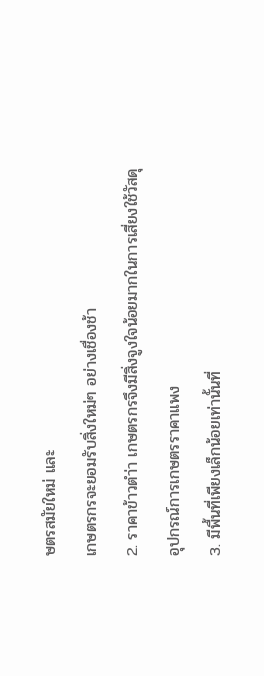ษตรสมัยใหม่ และ
เกษตรกรจะยอมรับสิ่งใหม่ๆ อย่างเชื่องช้า
2. ราคาข้าวตำ่า เกษตรกรจึงมีสิ่งจูงใจน้อยมากในการเสี่ยงใช้วัสดุ
อุปกรณ์การเกษตรราคาแพง
3. มีพื้นที่เพียงเล็กน้อยเท่านั้นที่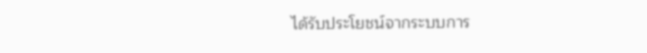ได้รับประโยชน์จากระบบการ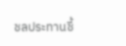ชลประทานชี้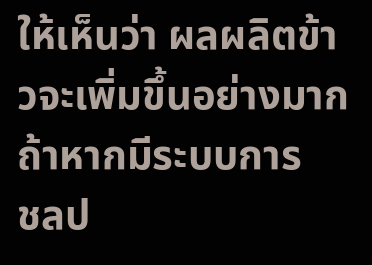ให้เห็นว่า ผลผลิตข้าวจะเพิ่มขึ้นอย่างมากถ้าหากมีระบบการ
ชลป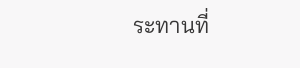ระทานที่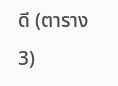ดี (ตาราง 3)